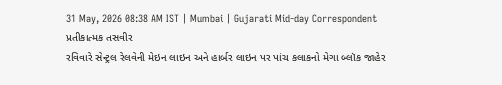31 May, 2026 08:38 AM IST | Mumbai | Gujarati Mid-day Correspondent
પ્રતીકાત્મક તસવીર
રવિવારે સેન્ટ્રલ રેલવેની મેઇન લાઇન અને હાર્બર લાઇન પર પાંચ કલાકનો મેગા બ્લૉક જાહેર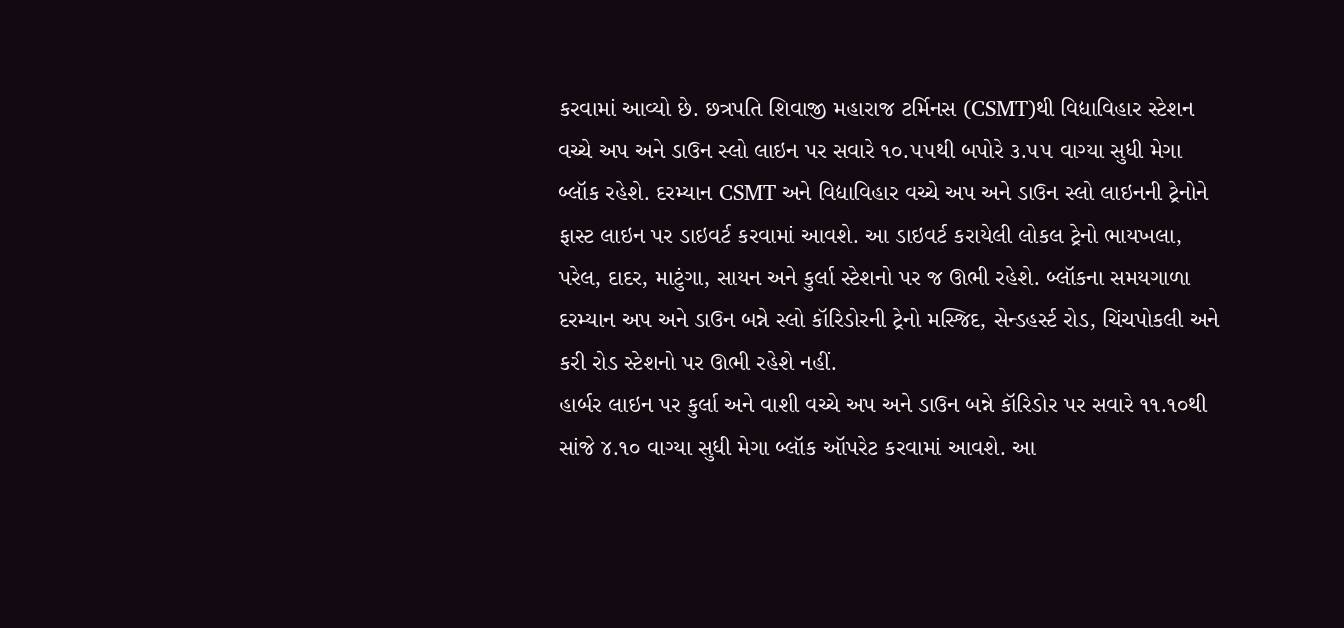કરવામાં આવ્યો છે. છત્રપતિ શિવાજી મહારાજ ટર્મિનસ (CSMT)થી વિદ્યાવિહાર સ્ટેશન વચ્ચે અપ અને ડાઉન સ્લો લાઇન પર સવારે ૧૦.૫૫થી બપોરે ૩.૫૫ વાગ્યા સુધી મેગા બ્લૉક રહેશે. દરમ્યાન CSMT અને વિદ્યાવિહાર વચ્ચે અપ અને ડાઉન સ્લો લાઇનની ટ્રેનોને ફાસ્ટ લાઇન પર ડાઇવર્ટ કરવામાં આવશે. આ ડાઇવર્ટ કરાયેલી લોકલ ટ્રેનો ભાયખલા, પરેલ, દાદર, માટુંગા, સાયન અને કુર્લા સ્ટેશનો પર જ ઊભી રહેશે. બ્લૉકના સમયગાળા દરમ્યાન અપ અને ડાઉન બન્ને સ્લો કૉરિડોરની ટ્રેનો મસ્જિદ, સેન્ડહર્સ્ટ રોડ, ચિંચપોકલી અને કરી રોડ સ્ટેશનો પર ઊભી રહેશે નહીં.
હાર્બર લાઇન પર કુર્લા અને વાશી વચ્ચે અપ અને ડાઉન બન્ને કૉરિડોર પર સવારે ૧૧.૧૦થી સાંજે ૪.૧૦ વાગ્યા સુધી મેગા બ્લૉક ઑપરેટ કરવામાં આવશે. આ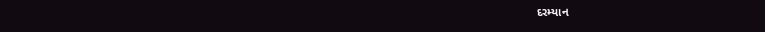દરમ્યાન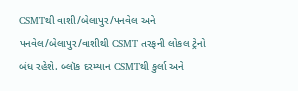CSMTથી વાશી/બેલાપુર/પનવેલ અને પનવેલ/બેલાપુર/વાશીથી CSMT તરફની લોકલ ટ્રેનો બંધ રહેશે. બ્લૉક દરમ્યાન CSMTથી કુર્લા અને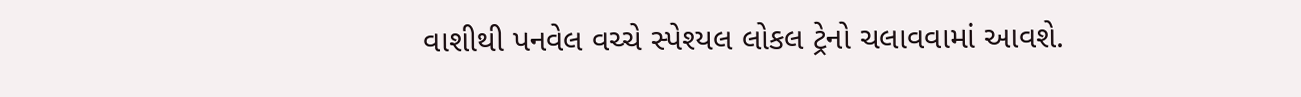વાશીથી પનવેલ વચ્ચે સ્પેશ્યલ લોકલ ટ્રેનો ચલાવવામાં આવશે.